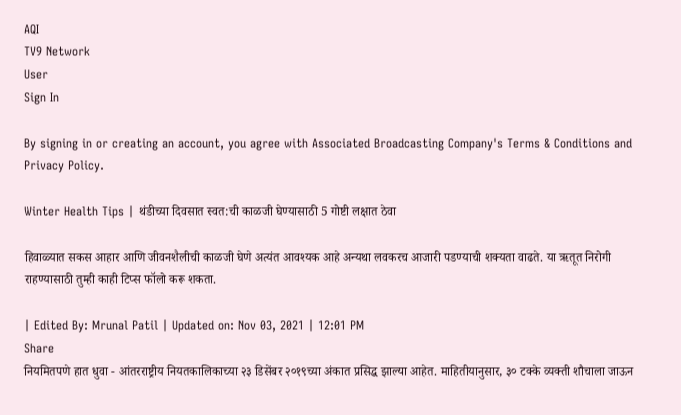AQI
TV9 Network
User
Sign In

By signing in or creating an account, you agree with Associated Broadcasting Company's Terms & Conditions and Privacy Policy.

Winter Health Tips | थंडीच्या दिवसात स्वत:ची काळजी घेण्यासाठी 5 गोष्टी लक्षात ठेवा

हिवाळ्यात सकस आहार आणि जीवनशैलीची काळजी घेणे अत्यंत आवश्यक आहे अन्यथा लवकरच आजारी पडण्याची शक्यता वाढते. या ऋतूत निरोगी राहण्यासाठी तुम्ही काही टिप्स फॉलो करू शकता.

| Edited By: Mrunal Patil | Updated on: Nov 03, 2021 | 12:01 PM
Share
नियमितपणे हात धुवा - आंतरराष्ट्रीय नियतकालिकाच्या २३ डिसेंबर २०१९च्या अंकात प्रसिद्ध झाल्या आहेत. माहितीयानुसार, ३० टक्के व्यक्ती शौचाला जाऊन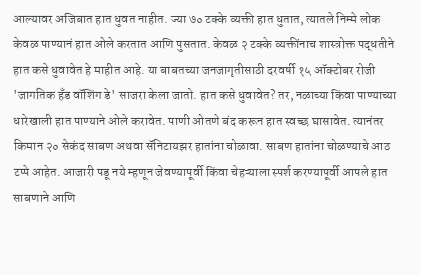आल्यावर अजिबात हात धुवत नाहीत. ज्या ७० टक्के व्यक्ती हात धुतात, त्यातले निम्मे लोक केवळ पाण्यानं हात ओले करतात आणि पुसतात. केवळ २ टक्के व्यक्तींनाच शास्त्रोक्त पद्धतीने हात कसे धुवावेत हे माहीत आहे. या बाबतच्या जनजागृतीसाठी दरवर्षी १५ ऑक्टोबर रोजी 'जागतिक हँड वॉशिंग डे' साजरा केला जातो. हात कसे धुवावेत? तर, नळाच्या किंवा पाण्याच्या धारेखाली हात पाण्याने ओले करावेत. पाणी ओतणे बंद करून हात स्वच्छ घासावेत. त्यानंतर किमान २० सेकंद साबण अथवा सॅनिटायझर हातांना चोळावा. साबण हातांना चोळण्याचे आठ टप्पे आहेत. आजारी पडू नये म्हणून जेवण्यापूर्वी किंवा चेहऱ्याला स्पर्श करण्यापूर्वी आपले हात साबणाने आणि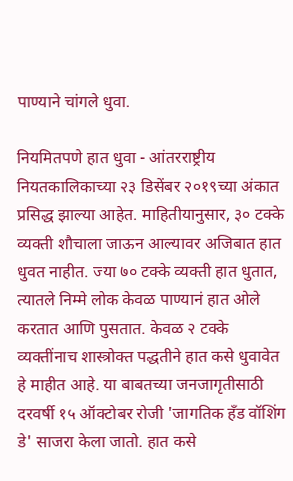पाण्याने चांगले धुवा.

नियमितपणे हात धुवा - आंतरराष्ट्रीय नियतकालिकाच्या २३ डिसेंबर २०१९च्या अंकात प्रसिद्ध झाल्या आहेत. माहितीयानुसार, ३० टक्के व्यक्ती शौचाला जाऊन आल्यावर अजिबात हात धुवत नाहीत. ज्या ७० टक्के व्यक्ती हात धुतात, त्यातले निम्मे लोक केवळ पाण्यानं हात ओले करतात आणि पुसतात. केवळ २ टक्के व्यक्तींनाच शास्त्रोक्त पद्धतीने हात कसे धुवावेत हे माहीत आहे. या बाबतच्या जनजागृतीसाठी दरवर्षी १५ ऑक्टोबर रोजी 'जागतिक हँड वॉशिंग डे' साजरा केला जातो. हात कसे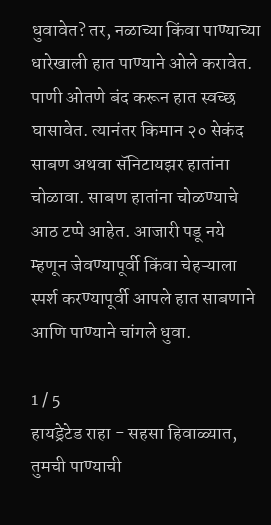धुवावेत? तर, नळाच्या किंवा पाण्याच्या धारेखाली हात पाण्याने ओले करावेत. पाणी ओतणे बंद करून हात स्वच्छ घासावेत. त्यानंतर किमान २० सेकंद साबण अथवा सॅनिटायझर हातांना चोळावा. साबण हातांना चोळण्याचे आठ टप्पे आहेत. आजारी पडू नये म्हणून जेवण्यापूर्वी किंवा चेहऱ्याला स्पर्श करण्यापूर्वी आपले हात साबणाने आणि पाण्याने चांगले धुवा.

1 / 5
हायड्रेटेड राहा - सहसा हिवाळ्यात, तुमची पाण्याची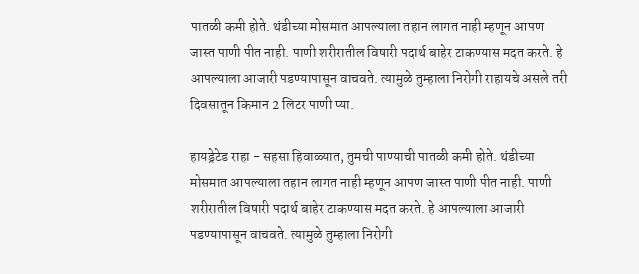पातळी कमी होते. थंडीच्या मोसमात आपल्याला तहान लागत नाही म्हणून आपण जास्त पाणी पीत नाही. पाणी शरीरातील विषारी पदार्थ बाहेर टाकण्यास मदत करते. हे आपल्याला आजारी पडण्यापासून वाचवते. त्यामुळे तुम्हाला निरोगी राहायचे असले तरी दिवसातून किमान 2 लिटर पाणी प्या.

हायड्रेटेड राहा - सहसा हिवाळ्यात, तुमची पाण्याची पातळी कमी होते. थंडीच्या मोसमात आपल्याला तहान लागत नाही म्हणून आपण जास्त पाणी पीत नाही. पाणी शरीरातील विषारी पदार्थ बाहेर टाकण्यास मदत करते. हे आपल्याला आजारी पडण्यापासून वाचवते. त्यामुळे तुम्हाला निरोगी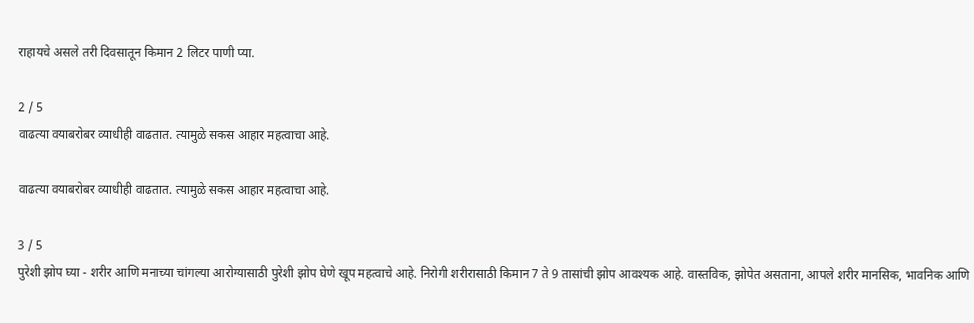राहायचे असले तरी दिवसातून किमान 2 लिटर पाणी प्या.

2 / 5
वाढत्या वयाबरोबर व्याधीही वाढतात. त्यामुळे सकस आहार महत्वाचा आहे.

वाढत्या वयाबरोबर व्याधीही वाढतात. त्यामुळे सकस आहार महत्वाचा आहे.

3 / 5
पुरेशी झोप घ्या - शरीर आणि मनाच्या चांगल्या आरोग्यासाठी पुरेशी झोप घेणे खूप महत्वाचे आहे. निरोगी शरीरासाठी किमान 7 ते 9 तासांची झोप आवश्यक आहे. वास्तविक, झोपेत असताना, आपले शरीर मानसिक, भावनिक आणि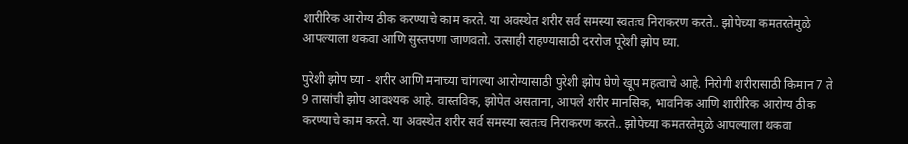शारीरिक आरोग्य ठीक करण्याचे काम करते. या अवस्थेत शरीर सर्व समस्या स्वतःच निराकरण करते.. झोपेच्या कमतरतेमुळे आपल्याला थकवा आणि सुस्तपणा जाणवतो. उत्साही राहण्यासाठी दररोज पूरेशी झोप घ्या.

पुरेशी झोप घ्या - शरीर आणि मनाच्या चांगल्या आरोग्यासाठी पुरेशी झोप घेणे खूप महत्वाचे आहे. निरोगी शरीरासाठी किमान 7 ते 9 तासांची झोप आवश्यक आहे. वास्तविक, झोपेत असताना, आपले शरीर मानसिक, भावनिक आणि शारीरिक आरोग्य ठीक करण्याचे काम करते. या अवस्थेत शरीर सर्व समस्या स्वतःच निराकरण करते.. झोपेच्या कमतरतेमुळे आपल्याला थकवा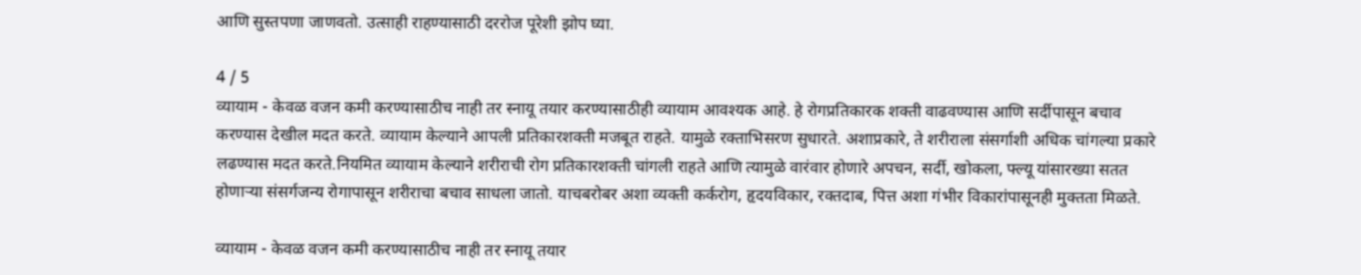आणि सुस्तपणा जाणवतो. उत्साही राहण्यासाठी दररोज पूरेशी झोप घ्या.

4 / 5
व्यायाम - केवळ वजन कमी करण्यासाठीच नाही तर स्नायू तयार करण्यासाठीही व्यायाम आवश्यक आहे. हे रोगप्रतिकारक शक्ती वाढवण्यास आणि सर्दीपासून बचाव करण्यास देखील मदत करते. व्यायाम केल्याने आपली प्रतिकारशक्ती मजबूत राहते. यामुळे रक्ताभिसरण सुधारते. अशाप्रकारे, ते शरीराला संसर्गाशी अधिक चांगल्या प्रकारे लढण्यास मदत करते.नियमित व्यायाम केल्याने शरीराची रोग प्रतिकारशक्ती चांगली राहते आणि त्यामुळे वारंवार होणारे अपचन, सर्दी, खोकला, फ्ल्यू यांसारख्या सतत होणाऱ्या संसर्गजन्य रोगापासून शरीराचा बचाव साधला जातो. याचबरोबर अशा व्यक्ती कर्करोग, हृदयविकार, रक्तदाब, पित्त अशा गंभीर विकारांपासूनही मुक्तता मिळते.

व्यायाम - केवळ वजन कमी करण्यासाठीच नाही तर स्नायू तयार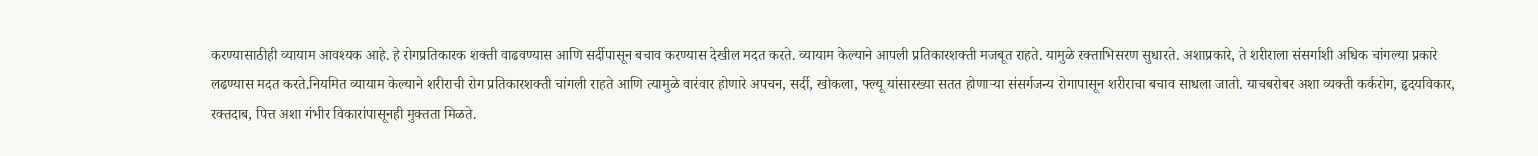करण्यासाठीही व्यायाम आवश्यक आहे. हे रोगप्रतिकारक शक्ती वाढवण्यास आणि सर्दीपासून बचाव करण्यास देखील मदत करते. व्यायाम केल्याने आपली प्रतिकारशक्ती मजबूत राहते. यामुळे रक्ताभिसरण सुधारते. अशाप्रकारे, ते शरीराला संसर्गाशी अधिक चांगल्या प्रकारे लढण्यास मदत करते.नियमित व्यायाम केल्याने शरीराची रोग प्रतिकारशक्ती चांगली राहते आणि त्यामुळे वारंवार होणारे अपचन, सर्दी, खोकला, फ्ल्यू यांसारख्या सतत होणाऱ्या संसर्गजन्य रोगापासून शरीराचा बचाव साधला जातो. याचबरोबर अशा व्यक्ती कर्करोग, हृदयविकार, रक्तदाब, पित्त अशा गंभीर विकारांपासूनही मुक्तता मिळते.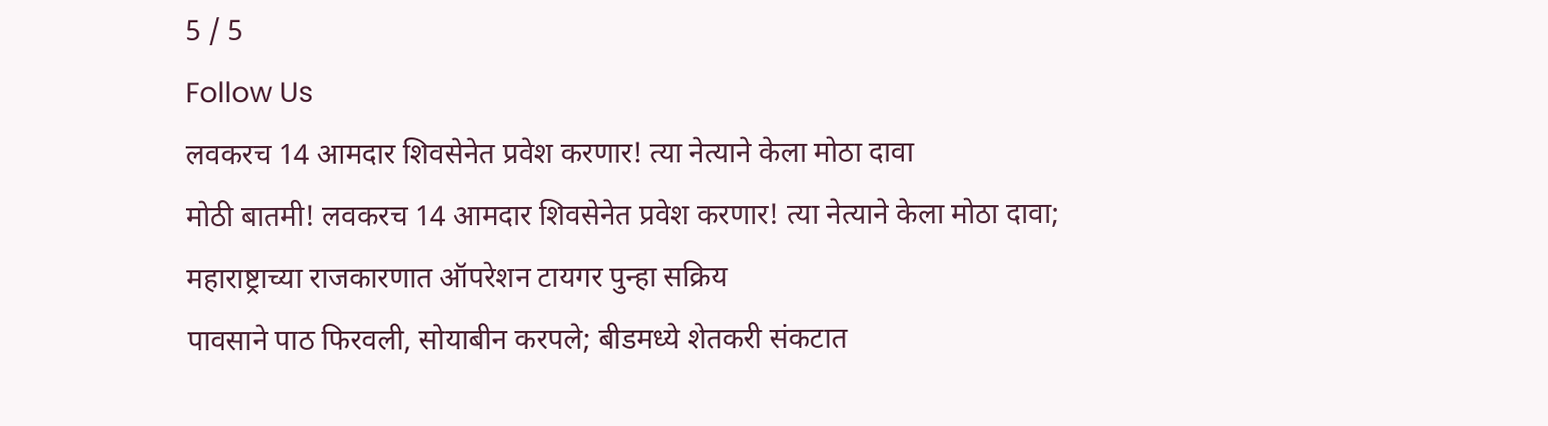5 / 5
Follow Us
लवकरच 14 आमदार शिवसेनेत प्रवेश करणार! त्या नेत्याने केला मोठा दावा
मोठी बातमी! लवकरच 14 आमदार शिवसेनेत प्रवेश करणार! त्या नेत्याने केला मोठा दावा; महाराष्ट्राच्या राजकारणात ऑपरेशन टायगर पुन्हा सक्रिय
पावसाने पाठ फिरवली, सोयाबीन करपले; बीडमध्ये शेतकरी संकटात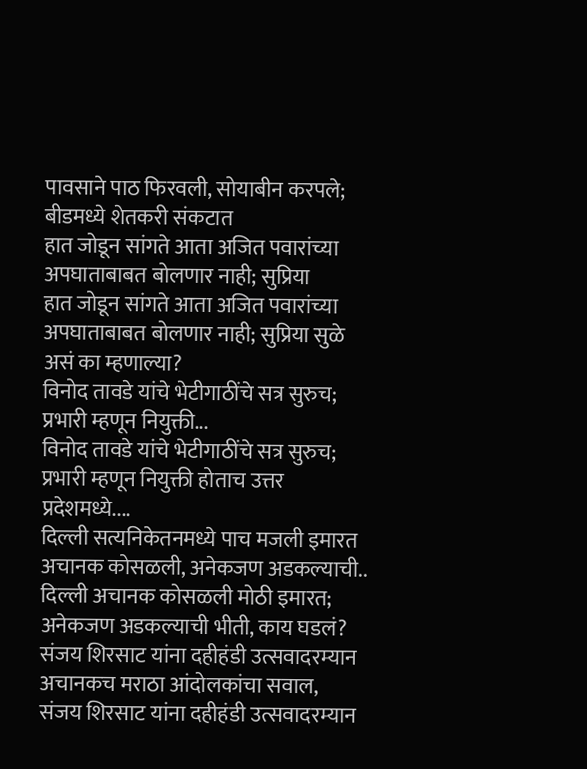पावसाने पाठ फिरवली, सोयाबीन करपले; बीडमध्ये शेतकरी संकटात
हात जोडून सांगते आता अजित पवारांच्या अपघाताबाबत बोलणार नाही; सुप्रिया
हात जोडून सांगते आता अजित पवारांच्या अपघाताबाबत बोलणार नाही; सुप्रिया सुळे असं का म्हणाल्या?
विनोद तावडे यांचे भेटीगाठींचे सत्र सुरुच; प्रभारी म्हणून नियुक्ती...
विनोद तावडे यांचे भेटीगाठींचे सत्र सुरुच; प्रभारी म्हणून नियुक्ती होताच उत्तर प्रदेशमध्ये....
दिल्ली सत्यनिकेतनमध्ये पाच मजली इमारत अचानक कोसळली, अनेकजण अडकल्याची..
दिल्ली अचानक कोसळली मोठी इमारत; अनेकजण अडकल्याची भीती, काय घडलं?
संजय शिरसाट यांना दहीहंडी उत्सवादरम्यान अचानकच मराठा आंदोलकांचा सवाल,
संजय शिरसाट यांना दहीहंडी उत्सवादरम्यान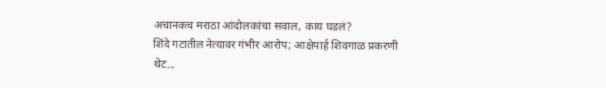अचानकच मराठा आंदोलकांचा सवाल, काय घडलं?
शिंदे गटातील नेत्यावर गंभीर आरोप; आक्षेपार्ह शिवगाळ प्रकरणी थेट...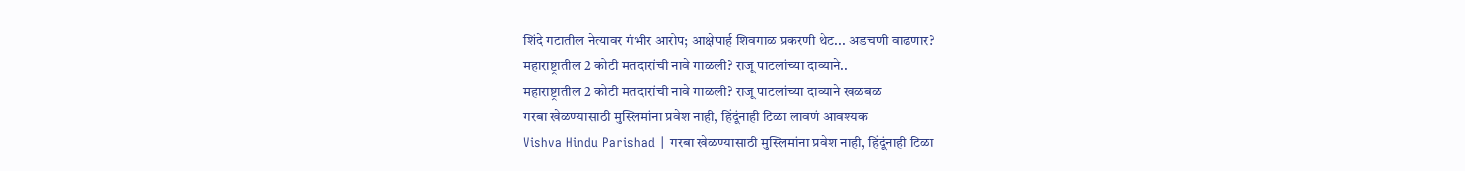शिंदे गटातील नेत्यावर गंभीर आरोप; आक्षेपार्ह शिवगाळ प्रकरणी थेट... अडचणी वाढणार?
महाराष्ट्रातील 2 कोटी मतदारांची नावे गाळली? राजू पाटलांच्या दाव्याने..
महाराष्ट्रातील 2 कोटी मतदारांची नावे गाळली? राजू पाटलांच्या दाव्याने खळबळ
गरबा खेळण्यासाठी मुस्लिमांना प्रवेश नाही, हिंदूंनाही टिळा लावणं आवश्यक
Vishva Hindu Parishad | गरबा खेळण्यासाठी मुस्लिमांना प्रवेश नाही, हिंदूंनाही टिळा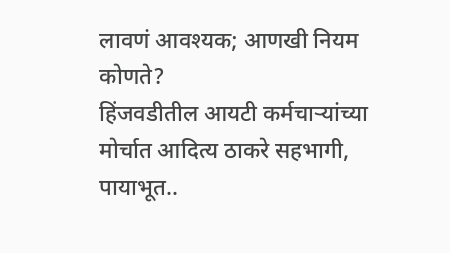लावणं आवश्यक; आणखी नियम कोणते?
हिंजवडीतील आयटी कर्मचाऱ्यांच्या मोर्चात आदित्य ठाकरे सहभागी, पायाभूत..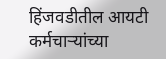हिंजवडीतील आयटी कर्मचाऱ्यांच्या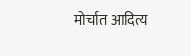मोर्चात आदित्य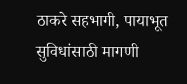ठाकरे सहभागी, पायाभूत सुविधांसाठी मागणी